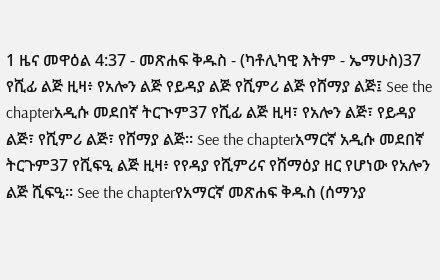1 ዜና መዋዕል 4:37 - መጽሐፍ ቅዱስ - (ካቶሊካዊ እትም - ኤማሁስ)37 የሺፊ ልጅ ዚዛ፥ የአሎን ልጅ የይዳያ ልጅ የሺምሪ ልጅ የሸማያ ልጅ፤ See the chapterአዲሱ መደበኛ ትርጒም37 የሺፊ ልጅ ዚዛ፣ የአሎን ልጅ፣ የይዳያ ልጅ፣ የሺምሪ ልጅ፣ የሸማያ ልጅ። See the chapterአማርኛ አዲሱ መደበኛ ትርጉም37 የሺፍዒ ልጅ ዚዛ፥ የየዳያ የሺምሪና የሸማዕያ ዘር የሆነው የአሎን ልጅ ሺፍዒ። See the chapterየአማርኛ መጽሐፍ ቅዱስ (ሰማንያ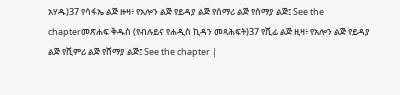አሃዱ)37 የሳፋኤ ልጅ ዙዛ፥ የአሎን ልጅ የይዳያ ልጅ የሰማሪ ልጅ የሰማያ ልጅ፤ See the chapterመጽሐፍ ቅዱስ (የብሉይና የሐዲስ ኪዳን መጻሕፍት)37 የሺፊ ልጅ ዚዛ፥ የአሎን ልጅ የይዳያ ልጅ የሺምሪ ልጅ የሸማያ ልጅ፤ See the chapter |